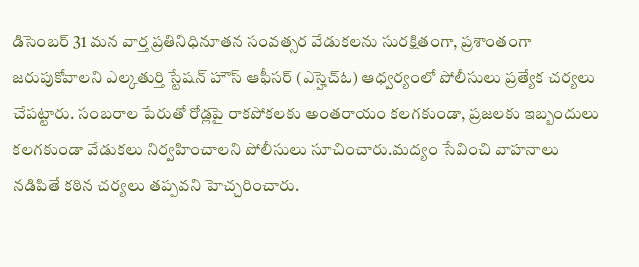డిసెంబర్ 31 మన వార్త ప్రతినిధినూతన సంవత్సర వేడుకలను సురక్షితంగా, ప్రశాంతంగా జరుపుకోవాలని ఎల్కతుర్తి స్టేషన్ హౌస్ ఆఫీసర్ (ఎస్హెచ్ఓ) ఆధ్వర్యంలో పోలీసులు ప్రత్యేక చర్యలు చేపట్టారు. సంబరాల పేరుతో రోడ్లపై రాకపోకలకు అంతరాయం కలగకుండా, ప్రజలకు ఇబ్బందులు కలగకుండా వేడుకలు నిర్వహించాలని పోలీసులు సూచించారు.మద్యం సేవించి వాహనాలు నడిపితే కఠిన చర్యలు తప్పవని హెచ్చరించారు.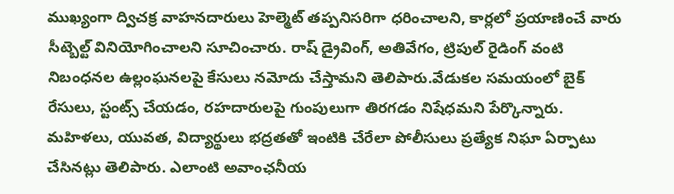ముఖ్యంగా ద్విచక్ర వాహనదారులు హెల్మెట్ తప్పనిసరిగా ధరించాలని, కార్లలో ప్రయాణించే వారు సీట్బెల్ట్ వినియోగించాలని సూచించారు. రాష్ డ్రైవింగ్, అతివేగం, ట్రిపుల్ రైడింగ్ వంటి నిబంధనల ఉల్లంఘనలపై కేసులు నమోదు చేస్తామని తెలిపారు.వేడుకల సమయంలో బైక్ రేసులు, స్టంట్స్ చేయడం, రహదారులపై గుంపులుగా తిరగడం నిషేధమని పేర్కొన్నారు. మహిళలు, యువత, విద్యార్థులు భద్రతతో ఇంటికి చేరేలా పోలీసులు ప్రత్యేక నిఘా ఏర్పాటు చేసినట్లు తెలిపారు. ఎలాంటి అవాంఛనీయ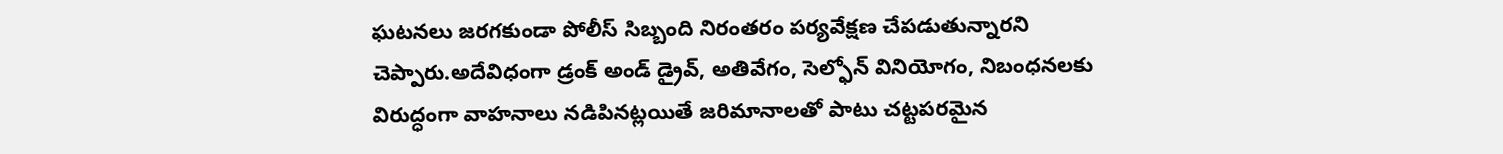ఘటనలు జరగకుండా పోలీస్ సిబ్బంది నిరంతరం పర్యవేక్షణ చేపడుతున్నారని చెప్పారు.అదేవిధంగా డ్రంక్ అండ్ డ్రైవ్, అతివేగం, సెల్ఫోన్ వినియోగం, నిబంధనలకు విరుద్ధంగా వాహనాలు నడిపినట్లయితే జరిమానాలతో పాటు చట్టపరమైన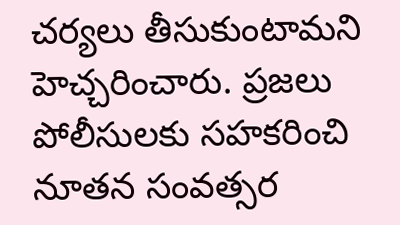చర్యలు తీసుకుంటామని హెచ్చరించారు. ప్రజలు పోలీసులకు సహకరించి నూతన సంవత్సర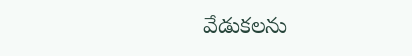వేడుకలను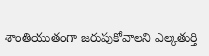శాంతియుతంగా జరుపుకోవాలని ఎల్కతుర్తి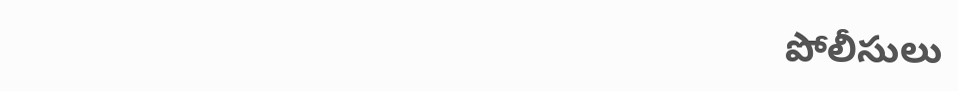పోలీసులు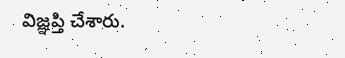విజ్ఞప్తి చేశారు.